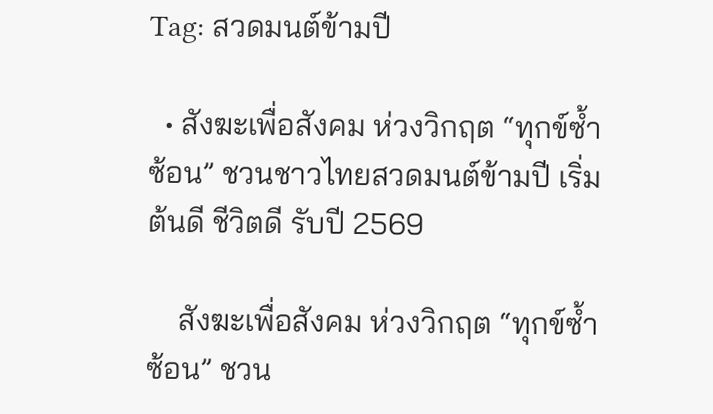Tag: สวดมนต์ข้ามปี

  • สังฆะเพื่อสังคม ห่วงวิกฤต “ทุกข์ซ้ำซ้อน” ชวนชาวไทยสวดมนต์ข้ามปี เริ่มต้นดี ชีวิตดี รับปี 2569

    สังฆะเพื่อสังคม ห่วงวิกฤต “ทุกข์ซ้ำซ้อน” ชวน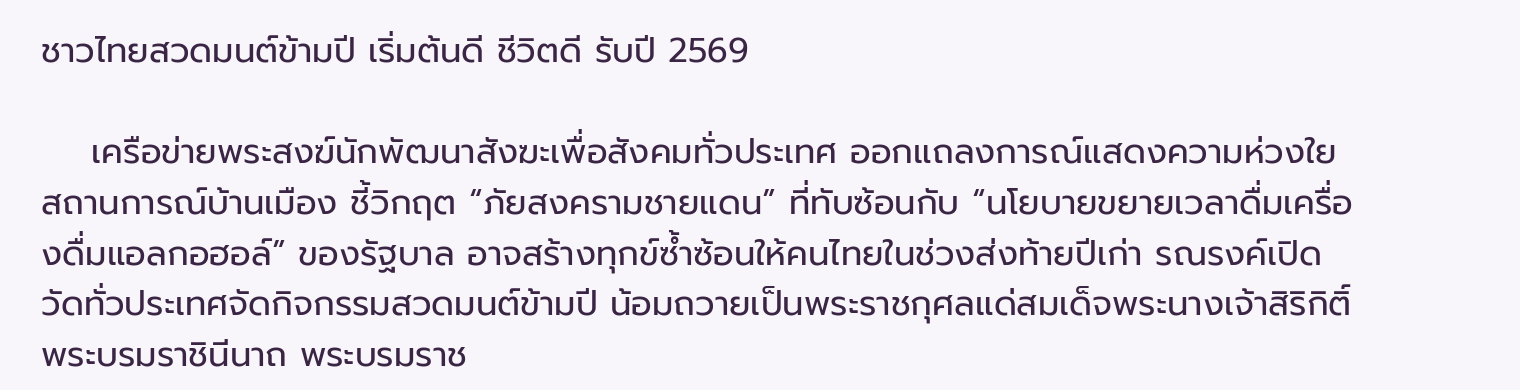ชาวไทยสวดมนต์ข้ามปี เริ่มต้นดี ชีวิตดี รับปี 2569

    เครือข่ายพระสงฆ์นักพัฒนาสังฆะเพื่อสังคมทั่วประเทศ ออกแถลงการณ์แสดงความห่วงใยสถานการณ์บ้านเมือง ชี้วิกฤต “ภัยสงครามชายแดน” ที่ทับซ้อนกับ “นโยบายขยายเวลาดื่มเครื่องดื่มแอลกอฮอล์” ของรัฐบาล อาจสร้างทุกข์ซ้ำซ้อนให้คนไทยในช่วงส่งท้ายปีเก่า รณรงค์เปิดวัดทั่วประเทศจัดกิจกรรมสวดมนต์ข้ามปี น้อมถวายเป็นพระราชกุศลแด่สมเด็จพระนางเจ้าสิริกิติ์ พระบรมราชินีนาถ พระบรมราช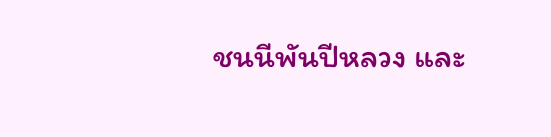ชนนีพันปีหลวง และ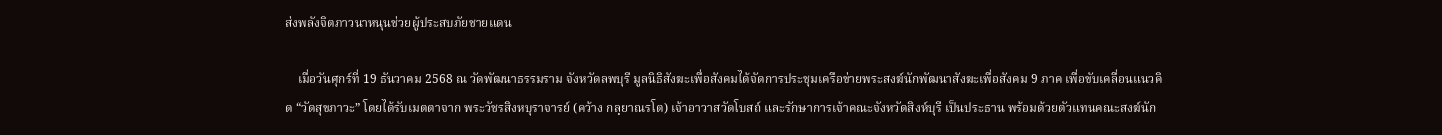ส่งพลังจิตภาวนาหนุนช่วยผู้ประสบภัยชายแดน

    เมื่อวันศุกร์ที่ 19 ธันวาคม 2568 ณ วัดพัฒนาธรรมราม จังหวัดลพบุรี มูลนิธิสังฆะเพื่อสังคมได้จัดการประชุมเครือข่ายพระสงฆ์นักพัฒนาสังฆะเพื่อสังคม 9 ภาค เพื่อขับเคลื่อนแนวคิด “วัดสุขภาวะ” โดยได้รับเมตตาจาก พระวัชรสิงหบุราจารย์ (คว้าง กลฺยาณรโต) เจ้าอาวาสวัดโบสถ์ และรักษาการเจ้าคณะจังหวัดสิงห์บุรี เป็นประธาน พร้อมด้วยตัวแทนคณะสงฆ์นัก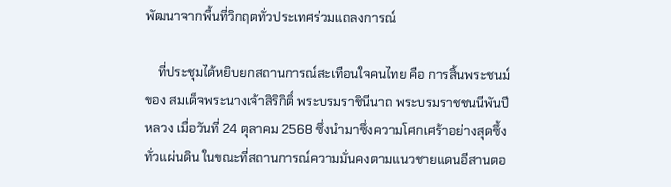พัฒนาจากพื้นที่วิกฤตทั่วประเทศร่วมแถลงการณ์

    ที่ประชุมได้หยิบยกสถานการณ์สะเทือนใจคนไทย คือ การสิ้นพระชนม์ของ สมเด็จพระนางเจ้าสิริกิติ์ พระบรมราชินีนาถ พระบรมราชชนนีพันปีหลวง เมื่อวันที่ 24 ตุลาคม 2568 ซึ่งนำมาซึ่งความโศกเศร้าอย่างสุดซึ้งทั่วแผ่นดิน ในขณะที่สถานการณ์ความมั่นคงตามแนวชายแดนอีสานตอ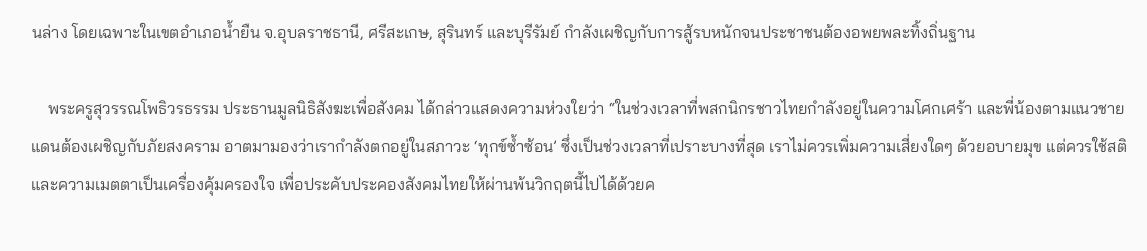นล่าง โดยเฉพาะในเขตอำเภอน้ำยืน จ.อุบลราชธานี, ศรีสะเกษ, สุรินทร์ และบุรีรัมย์ กำลังเผชิญกับการสู้รบหนักจนประชาชนต้องอพยพละทิ้งถิ่นฐาน

    พระครูสุวรรณโพธิวรธรรม ประธานมูลนิธิสังฆะเพื่อสังคม ได้กล่าวแสดงความห่วงใยว่า “ในช่วงเวลาที่พสกนิกรชาวไทยกำลังอยู่ในความโศกเศร้า และพี่น้องตามแนวชายแดนต้องเผชิญกับภัยสงคราม อาตมามองว่าเรากำลังตกอยู่ในสภาวะ ‘ทุกข์ซ้ำซ้อน’ ซึ่งเป็นช่วงเวลาที่เปราะบางที่สุด เราไม่ควรเพิ่มความเสี่ยงใดๆ ด้วยอบายมุข แต่ควรใช้สติและความเมตตาเป็นเครื่องคุ้มครองใจ เพื่อประคับประคองสังคมไทยให้ผ่านพ้นวิกฤตนี้ไปได้ด้วยค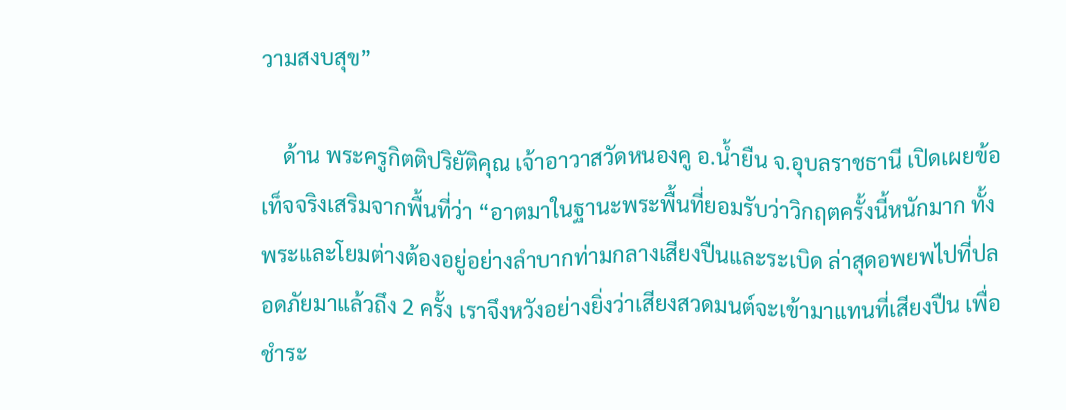วามสงบสุข”

    ด้าน พระครูกิตติปริยัติคุณ เจ้าอาวาสวัดหนองคู อ.น้ำยืน จ.อุบลราชธานี เปิดเผยข้อเท็จจริงเสริมจากพื้นที่ว่า “อาตมาในฐานะพระพื้นที่ยอมรับว่าวิกฤตครั้งนี้หนักมาก ทั้งพระและโยมต่างต้องอยู่อย่างลำบากท่ามกลางเสียงปืนและระเบิด ล่าสุดอพยพไปที่ปลอดภัยมาแล้วถึง 2 ครั้ง เราจึงหวังอย่างยิ่งว่าเสียงสวดมนต์จะเข้ามาแทนที่เสียงปืน เพื่อชำระ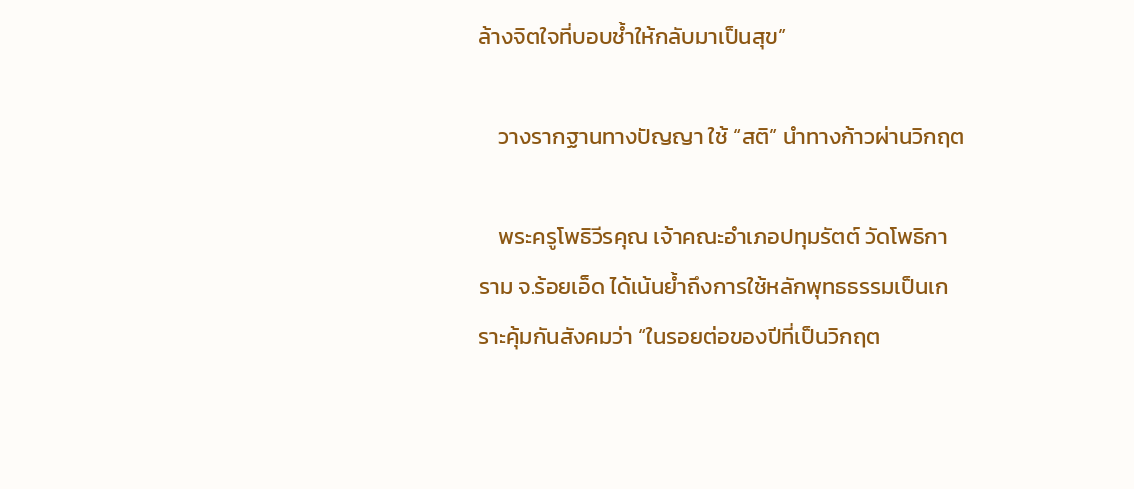ล้างจิตใจที่บอบช้ำให้กลับมาเป็นสุข”

    วางรากฐานทางปัญญา ใช้ “สติ” นำทางก้าวผ่านวิกฤต

    พระครูโพธิวีรคุณ เจ้าคณะอำเภอปทุมรัตต์ วัดโพธิการาม จ.ร้อยเอ็ด ได้เน้นย้ำถึงการใช้หลักพุทธธรรมเป็นเกราะคุ้มกันสังคมว่า “ในรอยต่อของปีที่เป็นวิกฤต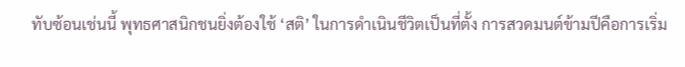ทับซ้อนเช่นนี้ พุทธศาสนิกชนยิ่งต้องใช้ ‘สติ’ ในการดำเนินชีวิตเป็นที่ตั้ง การสวดมนต์ข้ามปีคือการเริ่ม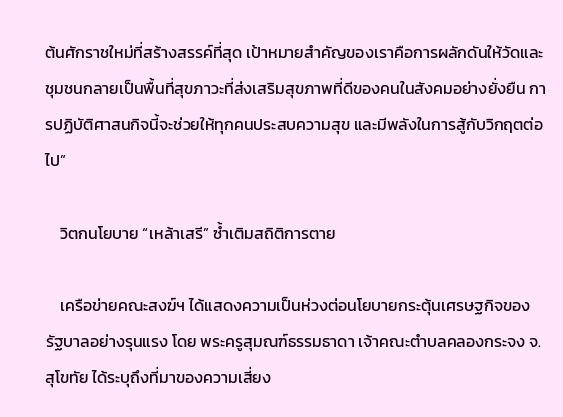ต้นศักราชใหม่ที่สร้างสรรค์ที่สุด เป้าหมายสำคัญของเราคือการผลักดันให้วัดและชุมชนกลายเป็นพื้นที่สุขภาวะที่ส่งเสริมสุขภาพที่ดีของคนในสังคมอย่างยั่งยืน การปฏิบัติศาสนกิจนี้จะช่วยให้ทุกคนประสบความสุข และมีพลังในการสู้กับวิกฤตต่อไป”

    วิตกนโยบาย “เหล้าเสรี” ซ้ำเติมสถิติการตาย

    เครือข่ายคณะสงฆ์ฯ ได้แสดงความเป็นห่วงต่อนโยบายกระตุ้นเศรษฐกิจของรัฐบาลอย่างรุนแรง โดย พระครูสุมณฑ์ธรรมธาดา เจ้าคณะตำบลคลองกระจง จ.สุโขทัย ได้ระบุถึงที่มาของความเสี่ยง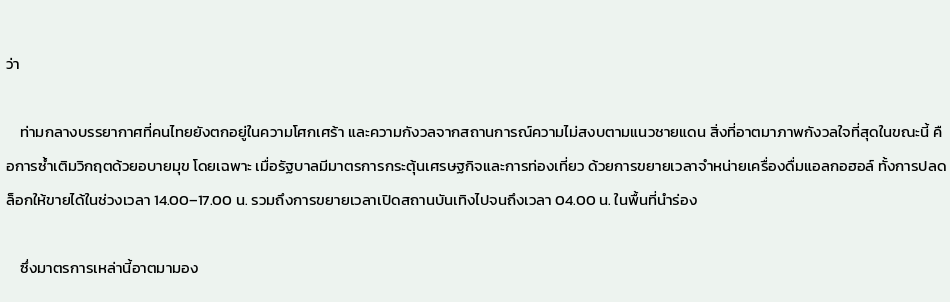ว่า

    ท่ามกลางบรรยากาศที่คนไทยยังตกอยู่ในความโศกเศร้า และความกังวลจากสถานการณ์ความไม่สงบตามแนวชายแดน สิ่งที่อาตมาภาพกังวลใจที่สุดในขณะนี้ คือการซ้ำเติมวิกฤตด้วยอบายมุข โดยเฉพาะ เมื่อรัฐบาลมีมาตรการกระตุ้นเศรษฐกิจและการท่องเที่ยว ด้วยการขยายเวลาจำหน่ายเครื่องดื่มแอลกอฮอล์ ทั้งการปลดล็อกให้ขายได้ในช่วงเวลา 14.00–17.00 น. รวมถึงการขยายเวลาเปิดสถานบันเทิงไปจนถึงเวลา 04.00 น. ในพื้นที่นำร่อง

    ซึ่งมาตรการเหล่านี้อาตมามอง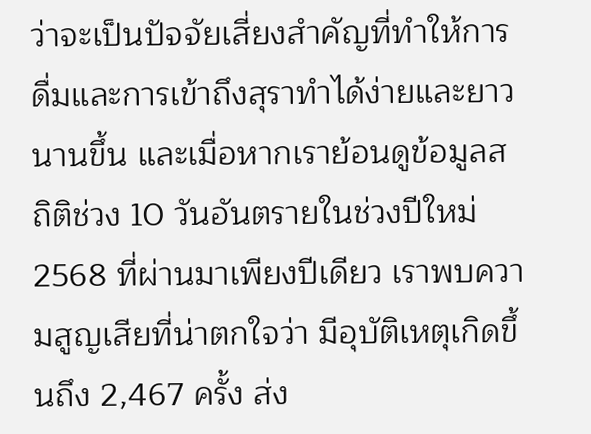ว่าจะเป็นปัจจัยเสี่ยงสำคัญที่ทำให้การดื่มและการเข้าถึงสุราทำได้ง่ายและยาวนานขึ้น และเมื่อหากเราย้อนดูข้อมูลสถิติช่วง 10 วันอันตรายในช่วงปีใหม่ 2568 ที่ผ่านมาเพียงปีเดียว เราพบความสูญเสียที่น่าตกใจว่า มีอุบัติเหตุเกิดขึ้นถึง 2,467 ครั้ง ส่ง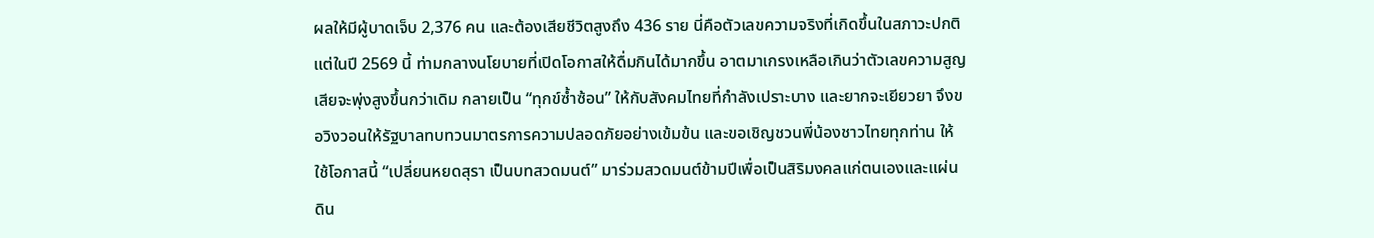ผลให้มีผู้บาดเจ็บ 2,376 คน และต้องเสียชีวิตสูงถึง 436 ราย นี่คือตัวเลขความจริงที่เกิดขึ้นในสภาวะปกติ แต่ในปี 2569 นี้ ท่ามกลางนโยบายที่เปิดโอกาสให้ดื่มกินได้มากขึ้น อาตมาเกรงเหลือเกินว่าตัวเลขความสูญเสียจะพุ่งสูงขึ้นกว่าเดิม กลายเป็น “ทุกข์ซ้ำซ้อน” ให้กับสังคมไทยที่กำลังเปราะบาง และยากจะเยียวยา จึงขอวิงวอนให้รัฐบาลทบทวนมาตรการความปลอดภัยอย่างเข้มข้น และขอเชิญชวนพี่น้องชาวไทยทุกท่าน ให้ใช้โอกาสนี้ “เปลี่ยนหยดสุรา เป็นบทสวดมนต์” มาร่วมสวดมนต์ข้ามปีเพื่อเป็นสิริมงคลแก่ตนเองและแผ่นดิน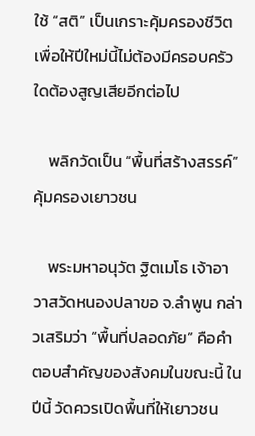ใช้ “สติ” เป็นเกราะคุ้มครองชีวิต เพื่อให้ปีใหม่นี้ไม่ต้องมีครอบครัวใดต้องสูญเสียอีกต่อไป

    พลิกวัดเป็น “พื้นที่สร้างสรรค์” คุ้มครองเยาวชน

    พระมหาอนุวัต ฐิตเมโธ เจ้าอาวาสวัดหนองปลาขอ จ.ลำพูน กล่าวเสริมว่า “พื้นที่ปลอดภัย” คือคำตอบสำคัญของสังคมในขณะนี้ ในปีนี้ วัดควรเปิดพื้นที่ให้เยาวชน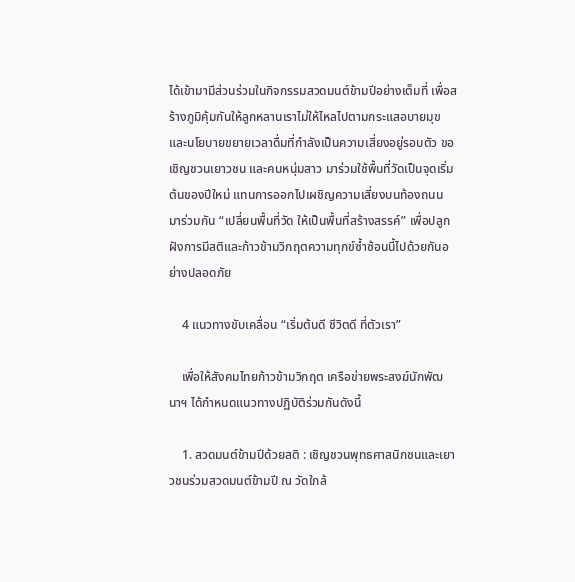ได้เข้ามามีส่วนร่วมในกิจกรรมสวดมนต์ข้ามปีอย่างเต็มที่ เพื่อสร้างภูมิคุ้มกันให้ลูกหลานเราไม่ให้ไหลไปตามกระแสอบายมุขและนโยบายขยายเวลาดื่มที่กำลังเป็นความเสี่ยงอยู่รอบตัว ขอเชิญชวนเยาวชน และคนหนุ่มสาว มาร่วมใช้พื้นที่วัดเป็นจุดเริ่มต้นของปีใหม่ แทนการออกไปเผชิญความเสี่ยงบนท้องถนน มาร่วมกัน “เปลี่ยนพื้นที่วัด ให้เป็นพื้นที่สร้างสรรค์” เพื่อปลูกฝังการมีสติและก้าวข้ามวิกฤตความทุกข์ซ้ำซ้อนนี้ไปด้วยกันอย่างปลอดภัย

    4 แนวทางขับเคลื่อน “เริ่มต้นดี ชีวิตดี ที่ตัวเรา”

    เพื่อให้สังคมไทยก้าวข้ามวิกฤต เครือข่ายพระสงฆ์นักพัฒนาฯ ได้กำหนดแนวทางปฏิบัติร่วมกันดังนี้

    1. สวดมนต์ข้ามปีด้วยสติ : เชิญชวนพุทธศาสนิกชนและเยาวชนร่วมสวดมนต์ข้ามปี ณ วัดใกล้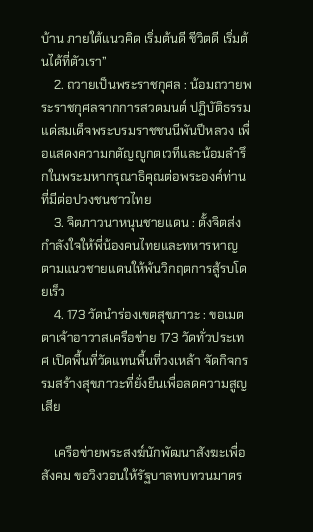บ้าน ภายใต้แนวคิด เริ่มต้นดี ชีวิตดี เริ่มต้นได้ที่ตัวเรา”
    2. ถวายเป็นพระราชกุศล : น้อมถวายพระราชกุศลจากการสวดมนต์ ปฏิบัติธรรม แด่สมเด็จพระบรมราชชนนีพันปีหลวง เพื่อแสดงความกตัญญูกตเวทีและน้อมลำรึกในพระมหากรุณาธิคุณต่อพระองค์ท่านที่มีต่อปวงชนชาวไทย
    3. จิตภาวนาหนุนชายแดน : ตั้งจิตส่งกำลังใจให้พี่น้องคนไทยและทหารหาญตามแนวชายแดนให้พ้นวิกฤตการสู้รบโดยเร็ว
    4. 173 วัดนำร่องเขตสุขภาวะ : ขอเมตตาเจ้าอาวาสเครือข่าย 173 วัดทั่วประเทศ เปิดพื้นที่วัดแทนพื้นที่วงเหล้า จัดกิจกรรมสร้างสุขภาวะที่ยั่งยืนเพื่อลดความสูญเสีย

    เครือข่ายพระสงฆ์นักพัฒนาสังฆะเพื่อสังคม ขอวิงวอนให้รัฐบาลทบทวนมาตร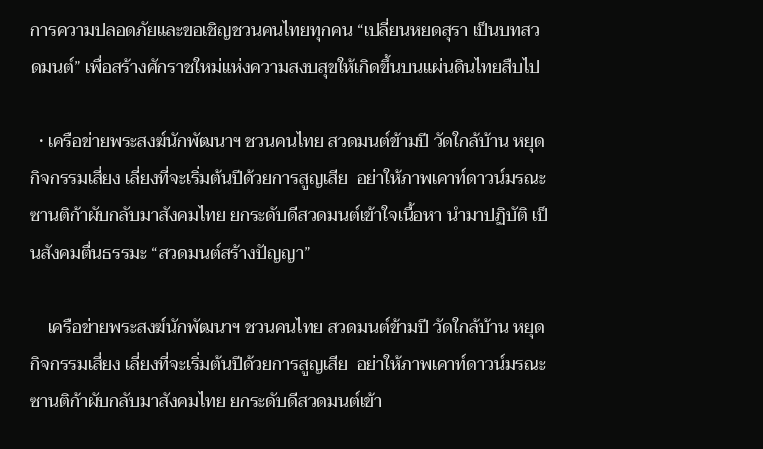การความปลอดภัยและขอเชิญชวนคนไทยทุกคน “เปลี่ยนหยดสุรา เป็นบทสวดมนต์” เพื่อสร้างศักราชใหม่แห่งความสงบสุขให้เกิดขึ้นบนแผ่นดินไทยสืบไป

  • เครือข่ายพระสงฆ์นักพัฒนาฯ ชวนคนไทย สวดมนต์ข้ามปี วัดใกล้บ้าน หยุดกิจกรรมเสี่ยง เลี่ยงที่จะเริ่มต้นปีด้วยการสูญเสีย  อย่าให้ภาพเคาท์ดาวน์มรณะซานติก้าผับกลับมาสังคมไทย ยกระดับดีสวดมนต์เข้าใจเนื้อหา นำมาปฏิบัติ เป็นสังคมตื่นธรรมะ “สวดมนต์สร้างปัญญา”

    เครือข่ายพระสงฆ์นักพัฒนาฯ ชวนคนไทย สวดมนต์ข้ามปี วัดใกล้บ้าน หยุดกิจกรรมเสี่ยง เลี่ยงที่จะเริ่มต้นปีด้วยการสูญเสีย  อย่าให้ภาพเคาท์ดาวน์มรณะซานติก้าผับกลับมาสังคมไทย ยกระดับดีสวดมนต์เข้า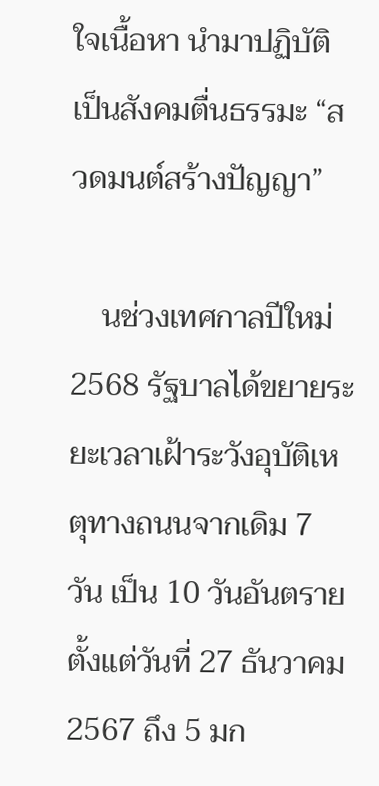ใจเนื้อหา นำมาปฏิบัติ เป็นสังคมตื่นธรรมะ “สวดมนต์สร้างปัญญา”

    นช่วงเทศกาลปีใหม่ 2568 รัฐบาลได้ขยายระยะเวลาเฝ้าระวังอุบัติเหตุทางถนนจากเดิม 7 วัน เป็น 10 วันอันตราย ตั้งแต่วันที่ 27 ธันวาคม 2567 ถึง 5 มก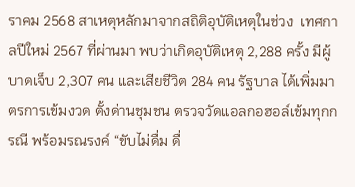ราคม 2568 สาเหตุหลักมาจากสถิติอุบัติเหตุในช่วง  เทศกาลปีใหม่ 2567 ที่ผ่านมา พบว่าเกิดอุบัติเหตุ 2,288 ครั้ง มีผู้บาดเจ็บ 2,307 คน และเสียชีวิต 284 คน รัฐบาล ได้เพิ่มมาตรการเข้มงวด ตั้งด่านชุมชน ตรวจวัดแอลกอฮอล์เข้มทุกกรณี พร้อมรณรงค์ “ขับไม่ดื่ม ดื่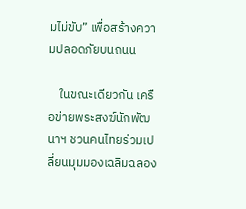มไม่ขับ” เพื่อสร้างความปลอดภัยบนถนน

    ในขณะเดียวกัน เครือข่ายพระสงฆ์นักพัฒนาฯ ชวนคนไทยร่วมเปลี่ยนมุมมองเฉลิมฉลอง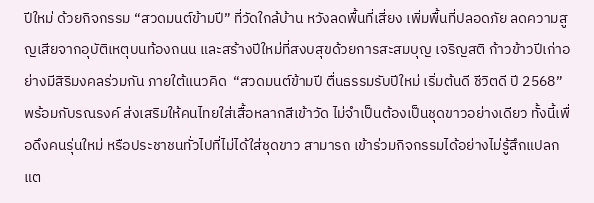ปีใหม่ ด้วยกิจกรรม “สวดมนต์ข้ามปี” ที่วัดใกล้บ้าน หวังลดพื้นที่เสี่ยง เพิ่มพื้นที่ปลอดภัย ลดความสูญเสียจากอุบัติเหตุบนท้องถนน และสร้างปีใหม่ที่สงบสุขด้วยการสะสมบุญ เจริญสติ ก้าวข้าวปีเก่าอย่างมีสิริมงคลร่วมกัน ภายใต้แนวคิด  “สวดมนต์ข้ามปี ตื่นธรรมรับปีใหม่ เริ่มต้นดี ชีวิตดี ปี 2568” พร้อมกับรณรงค์ ส่งเสริมให้คนไทยใส่เสื้อหลากสีเข้าวัด ไม่จำเป็นต้องเป็นชุดขาวอย่างเดียว ทั้งนี้เพื่อดึงคนรุ่นใหม่ หรือประชาชนทั่วไปที่ไม่ได้ใส่ชุดขาว สามารถ เข้าร่วมกิจกรรมได้อย่างไม่รู้สึกแปลกแต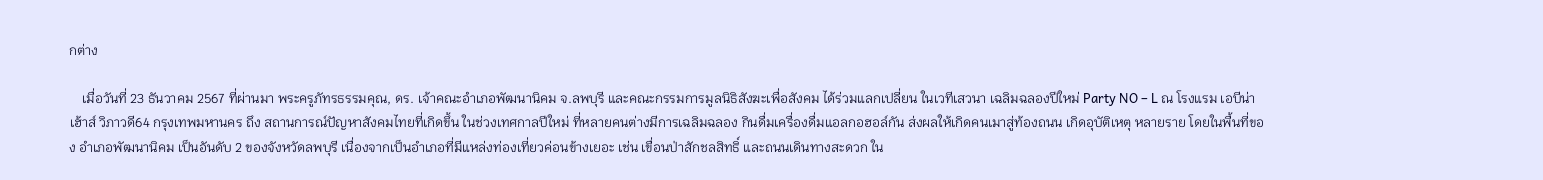กต่าง

    เมื่อวันที่ 23 ธันวาคม 2567 ที่ผ่านมา พระครูภัทรธรรมคุณ, ดร. เจ้าคณะอำเภอพัฒนานิคม จ.ลพบุรี และคณะกรรมการมูลนิธิสังฆะเพื่อสังคม ได้ร่วมแลกเปลี่ยน ในเวทีเสวนา เฉลิมฉลองปีใหม่ Party NO – L ณ โรงแรม เอบีน่า เฮ้าส์ วิภาวดี64 กรุงเทพมหานคร ถึง สถานการณ์ปัญหาสังคมไทยที่เกิดขึ้น ในช่วงเทศกาลปีใหม่ ที่หลายคนต่างมีการเฉลิมฉลอง กินดื่มเครื่องดื่มแอลกอฮอล์กัน ส่งผลให้เกิดคนเมาสู่ท้องถนน เกิดอุบัติเหตุ หลายราย โดยในพื้นที่ของ อำเภอพัฒนานิคม เป็นอันดับ 2 ของจังหวัดลพบุรี เนื่องจากเป็นอำเภอที่มีแหล่งท่องเที่ยวค่อนข้างเยอะ เช่น เขื่อนป่าสักชลสิทธิ์ และถนนเดินทางสะดวก ใน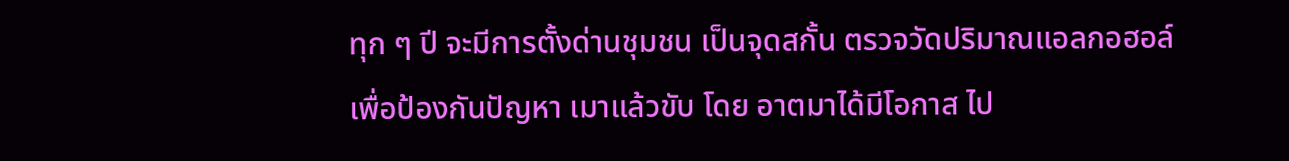ทุก ๆ ปี จะมีการตั้งด่านชุมชน เป็นจุดสกั้น ตรวจวัดปริมาณแอลกอฮอล์ เพื่อป้องกันปัญหา เมาแล้วขับ โดย อาตมาได้มีโอกาส ไป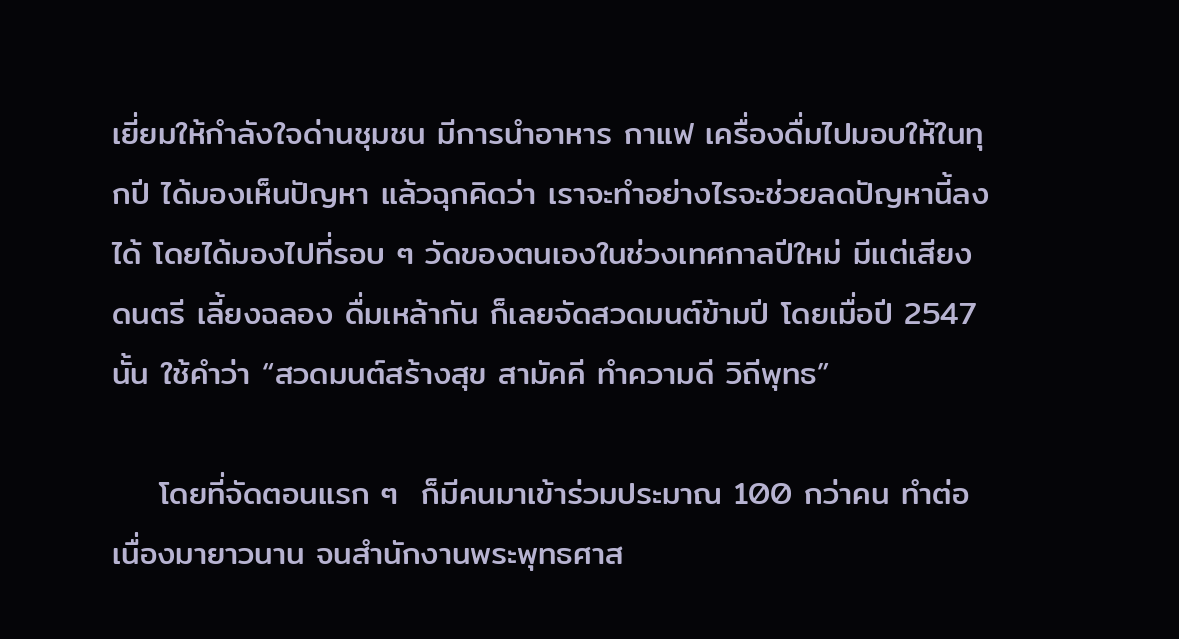เยี่ยมให้กำลังใจด่านชุมชน มีการนำอาหาร กาแฟ เครื่องดื่มไปมอบให้ในทุกปี ได้มองเห็นปัญหา แล้วฉุกคิดว่า เราจะทำอย่างไรจะช่วยลดปัญหานี้ลงได้ โดยได้มองไปที่รอบ ๆ วัดของตนเองในช่วงเทศกาลปีใหม่ มีแต่เสียงดนตรี เลี้ยงฉลอง ดื่มเหล้ากัน ก็เลยจัดสวดมนต์ข้ามปี โดยเมื่อปี 2547 นั้น ใช้คำว่า “สวดมนต์สร้างสุข สามัคคี ทำความดี วิถีพุทธ”

    โดยที่จัดตอนแรก ๆ  ก็มีคนมาเข้าร่วมประมาณ 100 กว่าคน ทำต่อเนื่องมายาวนาน จนสำนักงานพระพุทธศาส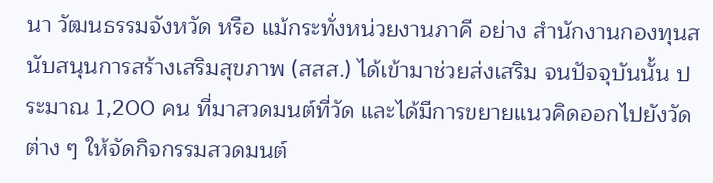นา วัฒนธรรมจังหวัด หรือ แม้กระทั่งหน่วยงานภาคี อย่าง สำนักงานกองทุนสนับสนุนการสร้างเสริมสุขภาพ (สสส.) ได้เข้ามาช่วยส่งเสริม จนปัจจุบันนั้น ประมาณ 1,200 คน ที่มาสวดมนต์ที่วัด และได้มีการขยายแนวคิดออกไปยังวัดต่าง ๆ ให้จัดกิจกรรมสวดมนต์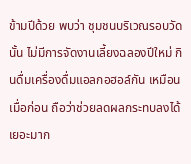ข้ามปีด้วย พบว่า ชุมชนบริเวณรอบวัดนั้น ไม่มีการจัดงานเลี้ยงฉลองปีใหม่ กินดื่มเครื่องดื่มแอลกอฮอล์กัน เหมือนเมื่อก่อน ถือว่าช่วยลดผลกระทบลงได้เยอะมาก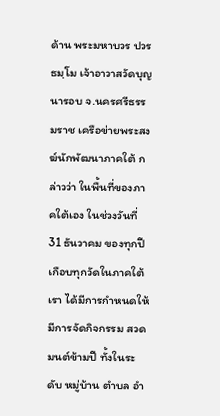ด้าน พระมหาบวร ปวรธมฺโม เจ้าอาวาสวัดบุญนารอบ จ.นครศรีธรรมราช เครือข่ายพระสงฆ์นักพัฒนาภาคใต้ กล่าวว่า ในพื้นที่ของภาคใต้เอง ในช่วงวันที่ 31 ธันวาคม ของทุกปี เกือบทุกวัดในภาคใต้เรา ได้มีการกำหนดให้มีการจัดกิจกรรม สวดมนต์ข้ามปี ทั้งในระดับ หมู่บ้าน ตำบล อำ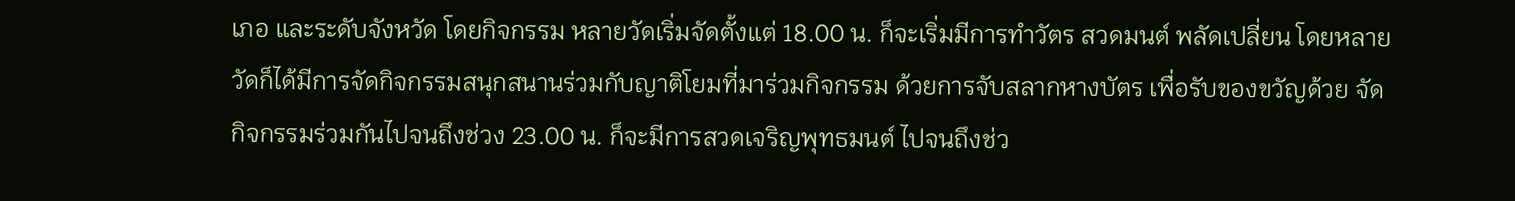เภอ และระดับจังหวัด โดยกิจกรรม หลายวัดเริ่มจัดตั้งแต่ 18.00 น. ก็จะเริ่มมีการทำวัตร สวดมนต์ พลัดเปลี่ยน โดยหลายวัดก็ได้มีการจัดกิจกรรมสนุกสนานร่วมกับญาติโยมที่มาร่วมกิจกรรม ด้วยการจับสลากหางบัตร เพื่อรับของขวัญด้วย จัดกิจกรรมร่วมกันไปจนถึงช่วง 23.00 น. ก็จะมีการสวดเจริญพุทธมนต์ ไปจนถึงช่ว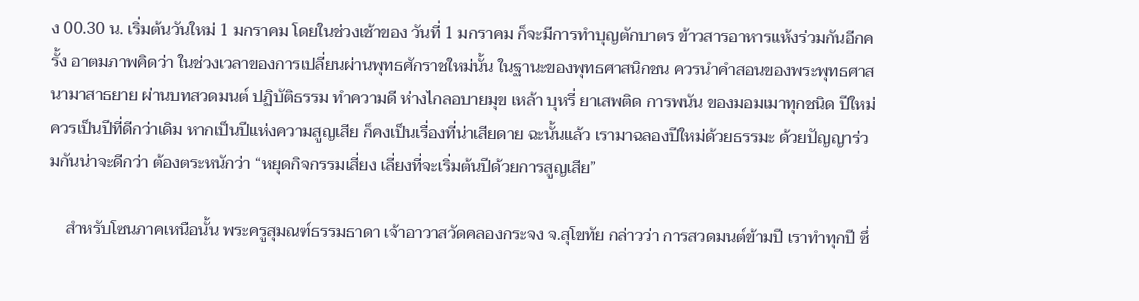ง 00.30 น. เริ่มต้นวันใหม่ 1 มกราคม โดยในช่วงเช้าของ วันที่ 1 มกราคม ก็จะมีการทำบุญตักบาตร ข้าวสารอาหารแห้งร่วมกันอีกครั้ง อาตมภาพคิดว่า ในช่วงเวลาของการเปลี่ยนผ่านพุทธศักราชใหม่นั้น ในฐานะของพุทธศาสนิกชน ควรนำคำสอนของพระพุทธศาสนามาสาธยาย ผ่านบทสวดมนต์ ปฏิบัติธรรม ทำความดี ห่างไกลอบายมุข เหล้า บุหรี่ ยาเสพติด การพนัน ของมอมเมาทุกชนิด ปีใหม่ ควรเป็นปีที่ดีกว่าเดิม หากเป็นปีแห่งความสูญเสีย ก็คงเป็นเรื่องที่น่าเสียดาย ฉะนั้นแล้ว เรามาฉลองปีใหม่ด้วยธรรมะ ด้วยปัญญาร่วมกันน่าจะดีกว่า ต้องตระหนักว่า “หยุดกิจกรรมเสี่ยง เลี่ยงที่จะเริ่มต้นปีด้วยการสูญเสีย”

    สำหรับโซนภาคเหนือนั้น พระครูสุมณฑ์ธรรมธาดา เจ้าอาวาสวัดคลองกระจง จ.สุโขทัย กล่าวว่า การสวดมนต์ข้ามปี เราทำทุกปี ซึ่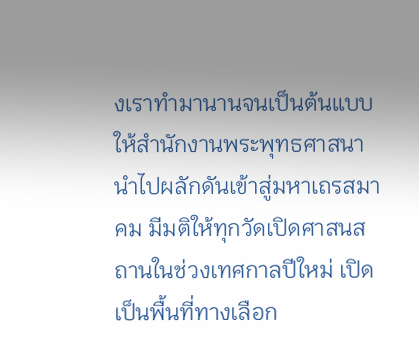งเราทำมานานจนเป็นต้นแบบให้สำนักงานพระพุทธศาสนานำไปผลักดันเข้าสู่มหาเถรสมาคม มีมติให้ทุกวัดเปิดศาสนสถานในช่วงเทศกาลปีใหม่ เปิดเป็นพื้นที่ทางเลือก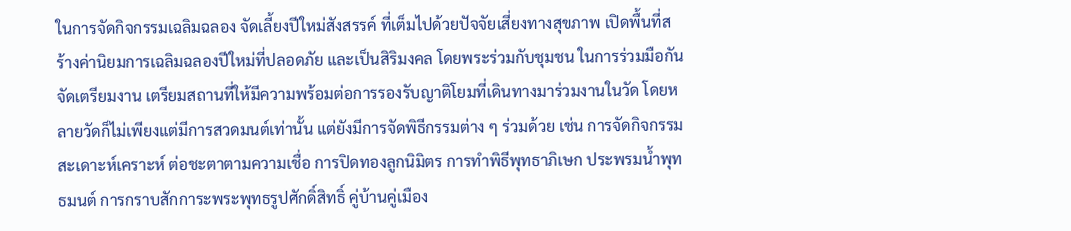ในการจัดกิจกรรมเฉลิมฉลอง จัดเลี้ยงปีใหม่สังสรรค์ ที่เต็มไปด้วยปัจจัยเสี่ยงทางสุขภาพ เปิดพื้นที่สร้างค่านิยมการเฉลิมฉลองปีใหม่ที่ปลอดภัย และเป็นสิริมงคล โดยพระร่วมกับชุมชน ในการร่วมมือกันจัดเตรียมงาน เตรียมสถานที่ให้มีความพร้อมต่อการรองรับญาติโยมที่เดินทางมาร่วมงานในวัด โดยหลายวัดก็ไม่เพียงแต่มีการสวดมนต์เท่านั้น แต่ยังมีการจัดพิธีกรรมต่าง ๆ ร่วมด้วย เช่น การจัดกิจกรรมสะเดาะห์เคราะห์ ต่อชะตาตามความเชื่อ การปิดทองลูกนิมิตร การทำพิธีพุทธาภิเษก ประพรมน้ำพุทธมนต์ การกราบสักการะพระพุทธรูปศักดิ์สิทธิ์ คู่บ้านคู่เมือง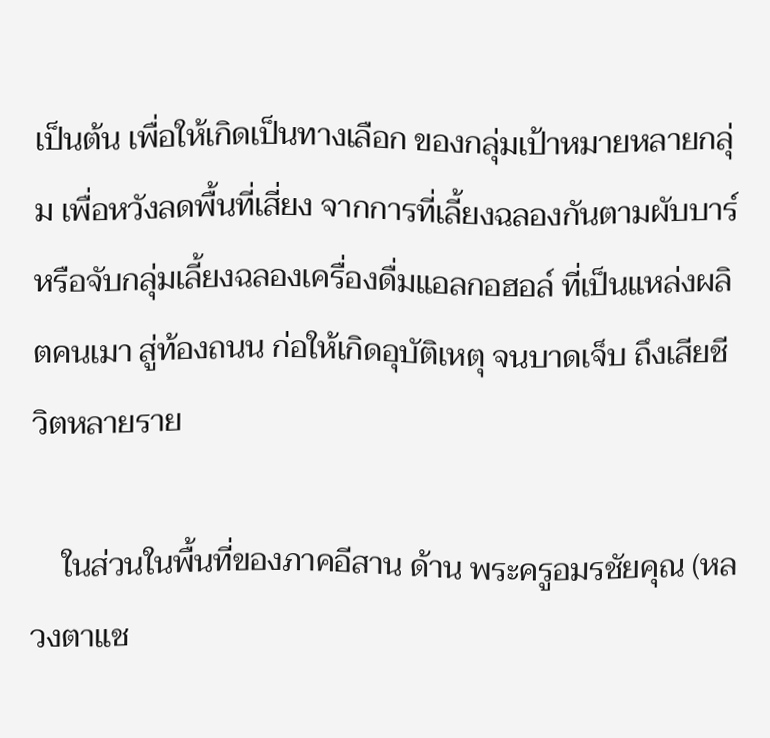เป็นต้น เพื่อให้เกิดเป็นทางเลือก ของกลุ่มเป้าหมายหลายกลุ่ม เพื่อหวังลดพื้นที่เสี่ยง จากการที่เลี้ยงฉลองกันตามผับบาร์ หรือจับกลุ่มเลี้ยงฉลองเครื่องดื่มแอลกอฮอล์ ที่เป็นแหล่งผลิตคนเมา สู่ท้องถนน ก่อให้เกิดอุบัติเหตุ จนบาดเจ็บ ถึงเสียชีวิตหลายราย

    ในส่วนในพื้นที่ของภาคอีสาน ด้าน พระครูอมรชัยคุณ (หลวงตาแช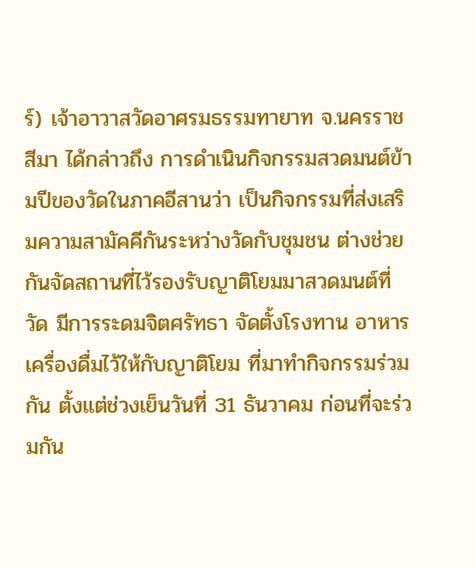ร์) เจ้าอาวาสวัดอาศรมธรรมทายาท จ.นครราชสีมา ได้กล่าวถึง การดำเนินกิจกรรมสวดมนต์ข้ามปีของวัดในภาคอีสานว่า เป็นกิจกรรมที่ส่งเสริมความสามัคคีกันระหว่างวัดกับชุมชน ต่างช่วยกันจัดสถานที่ไว้รองรับญาติโยมมาสวดมนต์ที่วัด มีการระดมจิตศรัทธา จัดตั้งโรงทาน อาหารเครื่องดื่มไว้ให้กับญาติโยม ที่มาทำกิจกรรมร่วมกัน ตั้งแต่ช่วงเย็นวันที่ 31 ธันวาคม ก่อนที่จะร่วมกัน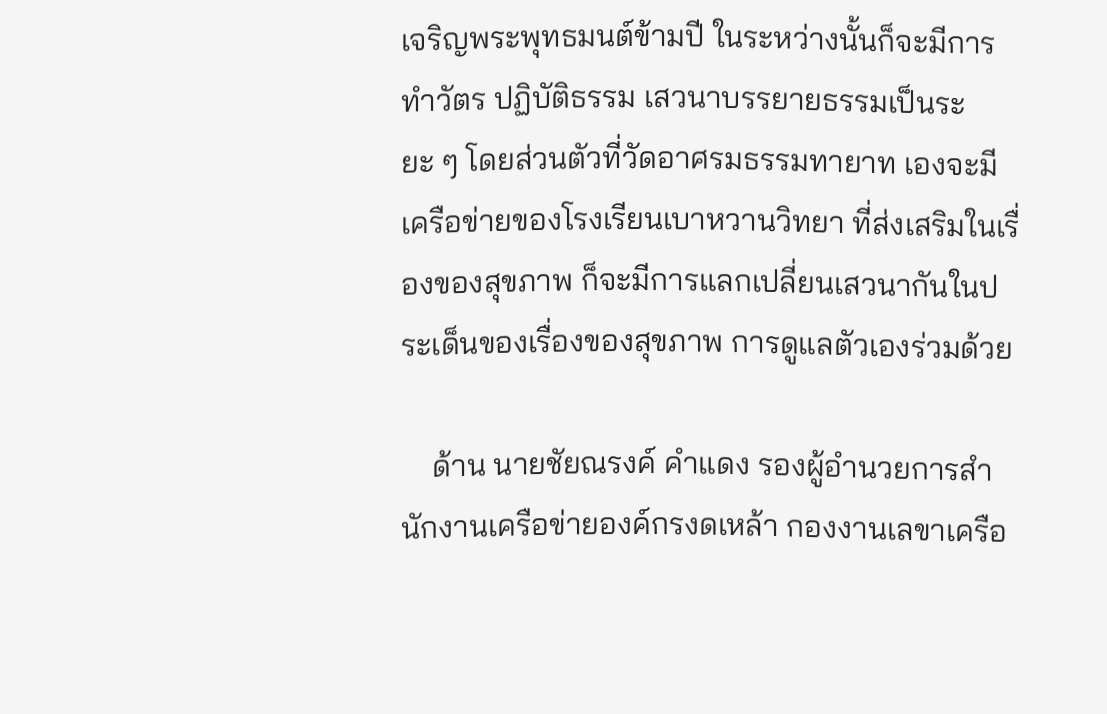เจริญพระพุทธมนต์ข้ามปี ในระหว่างนั้นก็จะมีการทำวัตร ปฏิบัติธรรม เสวนาบรรยายธรรมเป็นระยะ ๆ โดยส่วนตัวที่วัดอาศรมธรรมทายาท เองจะมีเครือข่ายของโรงเรียนเบาหวานวิทยา ที่ส่งเสริมในเรื่องของสุขภาพ ก็จะมีการแลกเปลี่ยนเสวนากันในประเด็นของเรื่องของสุขภาพ การดูแลตัวเองร่วมด้วย

    ด้าน นายชัยณรงค์ คำแดง รองผู้อำนวยการสำนักงานเครือข่ายองค์กรงดเหล้า กองงานเลขาเครือ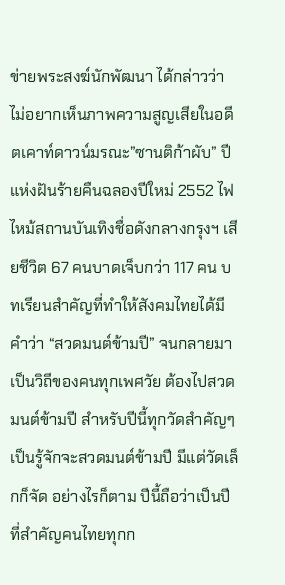ข่ายพระสงฆ์นักพัฒนา ได้กล่าวว่า ไม่อยากเห็นภาพความสูญเสียในอดีตเคาท์ดาวน์มรณะ”ซานติก้าผับ” ปีแห่งฝันร้ายคืนฉลองปีใหม่ 2552 ไฟไหม้สถานบันเทิงชื่อดังกลางกรุงฯ เสียชีวิต 67 คนบาดเจ็บกว่า 117 คน บทเรียนสำคัญที่ทำให้สังคมไทยได้มีคำว่า “สวดมนต์ข้ามปี” จนกลายมาเป็นวิถีของคนทุกเพศวัย ต้องไปสวดมนต์ข้ามปี สำหรับปีนี้ทุกวัดสำคัญๆ เป็นรู้จักจะสวดมนต์ข้ามปี มีแต่วัดเล็กก็จัด อย่างไรก็ตาม ปีนี้ถือว่าเป็นปีที่สำคัญคนไทยทุกก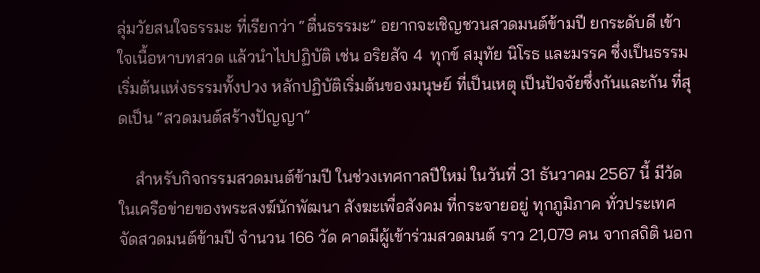ลุ่มวัยสนใจธรรมะ ที่เรียกว่า “ตื่นธรรมะ” อยากจะเชิญชวนสวดมนต์ข้ามปี ยกระดับดี เข้าใจเนื้อหาบทสวด แล้วนำไปปฏิบัติ เช่น อริยสัจ 4  ทุกข์ สมุทัย นิโรธ และมรรค ซึ่งเป็นธรรมเริ่มต้นแห่งธรรมทั้งปวง หลักปฏิบัติเริ่มต้นของมนุษย์ ที่เป็นเหตุ เป็นปัจจัยซึ่งกันและกัน ที่สุดเป็น “สวดมนต์สร้างปัญญา”

    สำหรับกิจกรรมสวดมนต์ข้ามปี ในช่วงเทศกาลปีใหม่ ในวันที่ 31 ธันวาคม 2567 นี้ มีวัดในเครือข่ายของพระสงฆ์นักพัฒนา สังฆะเพื่อสังคม ที่กระจายอยู่ ทุกภูมิภาค ทั่วประเทศ จัดสวดมนต์ข้ามปี จำนวน 166 วัด คาดมีผู้เข้าร่วมสวดมนต์ ราว 21,079 คน จากสถิติ นอก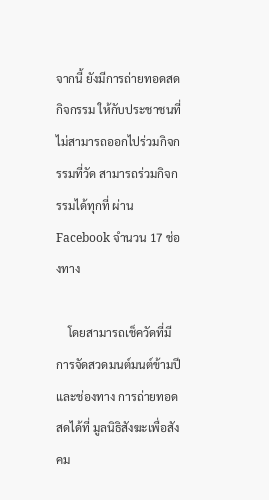จากนี้ ยังมีการถ่ายทอดสดกิจกรรม ให้กับประชาชนที่ไม่สามารถออกไปร่วมกิจกรรมที่วัด สามารถร่วมกิจกรรมได้ทุกที่ ผ่าน Facebook จำนวน 17 ช่องทาง

    โดยสามารถเช็ควัดที่มีการจัดสวดมนต์มนต์ข้ามปี และช่องทาง การถ่ายทอดสดได้ที่ มูลนิธิสังฆะเพื่อสังคม